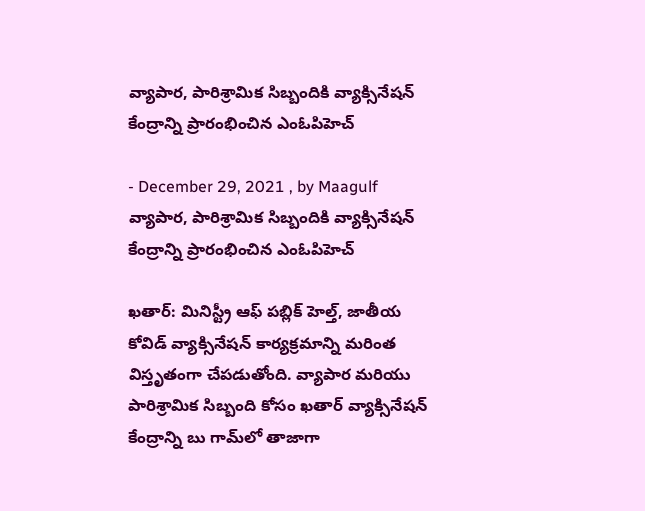వ్యాపార, పారిశ్రామిక సిబ్బందికి వ్యాక్సినేషన్ కేంద్రాన్ని ప్రారంభించిన ఎంఓపిహెచ్

- December 29, 2021 , by Maagulf
వ్యాపార, పారిశ్రామిక సిబ్బందికి వ్యాక్సినేషన్ కేంద్రాన్ని ప్రారంభించిన ఎంఓపిహెచ్

ఖతార్: మినిస్ట్రీ ఆఫ్ పబ్లిక్ హెల్త్, జాతీయ కోవిడ్ వ్యాక్సినేషన్ కార్యక్రమాన్ని మరింత విస్తృతంగా చేపడుతోంది. వ్యాపార మరియు పారిశ్రామిక సిబ్బంది కోసం ఖతార్ వ్యాక్సినేషన్ కేంద్రాన్ని బు గామ్‌లో తాజాగా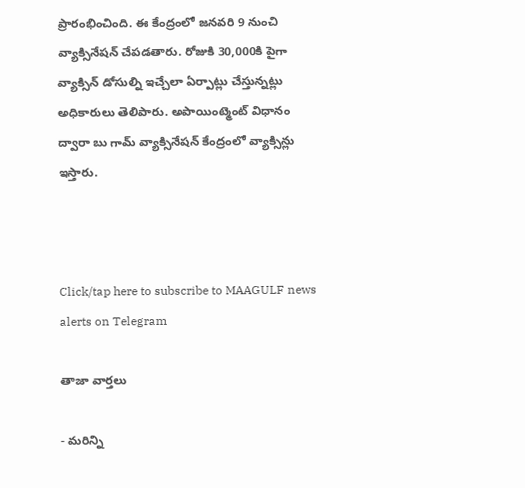ప్రారంభించింది. ఈ కేంద్రంలో జనవరి 9 నుంచి వ్యాక్సినేషన్ చేపడతారు. రోజుకి 30,000కి పైగా వ్యాక్సిన్ డోసుల్ని ఇచ్చేలా ఏర్పాట్లు చేస్తున్నట్లు అధికారులు తెలిపారు. అపాయింట్మెంట్ విధానం ద్వారా బు గామ్ వ్యాక్సినేషన్ కేంద్రంలో వ్యాక్సిన్లు ఇస్తారు.



Click/tap here to subscribe to MAAGULF news alerts on Telegram

తాజా వార్తలు

- మరిన్ని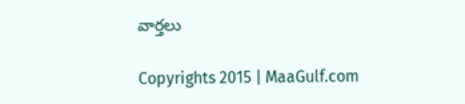వార్తలు

Copyrights 2015 | MaaGulf.com